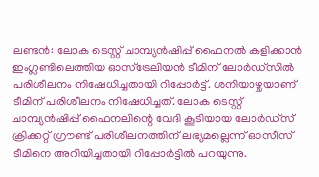ലണ്ടന്‍: ലോക ടെസ്റ്റ് ചാമ്പ്യന്‍ഷിപ്പ് ഫൈനല്‍ കളിക്കാന്‍ ഇംഗ്ലണ്ടിലെത്തിയ ഓസ്‌ട്രേലിയന്‍ ടീമിന് ലോര്‍ഡ്‌സില്‍ പരിശീലനം നിഷേധിച്ചതായി റിപ്പോര്‍ട്ട്. ശനിയാഴ്ചയാണ് ടീമിന് പരിശീലനം നിഷേധിച്ചത്. ലോക ടെസ്റ്റ് ചാമ്പ്യന്‍ഷിപ്പ് ഫൈനലിന്റെ വേദി കൂടിയായ ലോര്‍ഡ്‌സ് ക്രിക്കറ്റ് ഗ്രൗണ്ട് പരിശീലനത്തിന് ലഭ്യമല്ലെന്ന് ഓസീസ് ടീമിനെ അറിയിച്ചതായി റിപ്പോര്‍ട്ടില്‍ പറയുന്നു.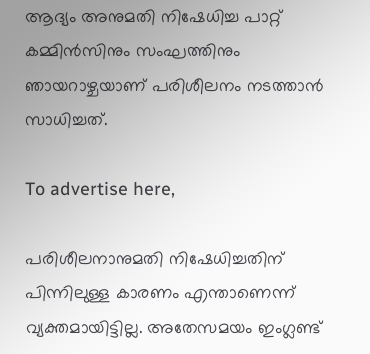ആദ്യം അനുമതി നിഷേധിച്ച പാറ്റ് കമ്മിന്‍സിനും സംഘത്തിനും ഞായറാഴ്ചയാണ് പരിശീലനം നടത്താന്‍ സാധിച്ചത്.

To advertise here,

പരിശീലനാനുമതി നിഷേധിച്ചതിന് പിന്നിലുള്ള കാരണം എന്താണെന്ന് വ്യക്തമായിട്ടില്ല. അതേസമയം ഇംഗ്ലണ്ട്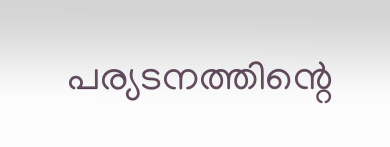പര്യടനത്തിന്റെ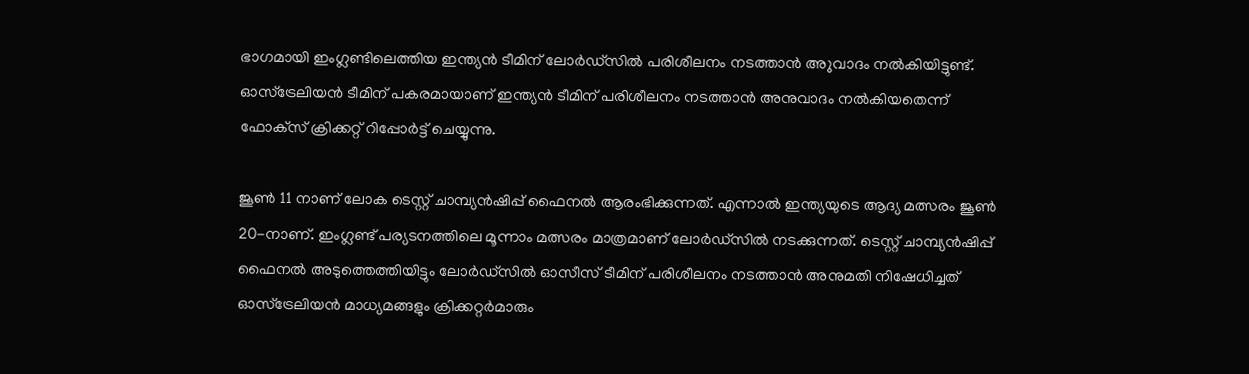ഭാഗമായി ഇംഗ്ലണ്ടിലെത്തിയ ഇന്ത്യന്‍ ടീമിന് ലോര്‍ഡ്‌സില്‍ പരിശീലനം നടത്താന്‍ അുവാദം നല്‍കിയിട്ടുണ്ട്. ഓസ്‌ട്രേലിയന്‍ ടീമിന് പകരമായാണ് ഇന്ത്യന്‍ ടീമിന് പരിശീലനം നടത്താന്‍ അനുവാദം നല്‍കിയതെന്ന് ഫോക്‌സ് ക്രിക്കറ്റ് റിപ്പോര്‍ട്ട് ചെയ്യുന്നു.

ജൂണ്‍ 11 നാണ് ലോക ടെസ്റ്റ് ചാമ്പ്യന്‍ഷിപ്പ് ഫൈനല്‍ ആരംഭിക്കുന്നത്. എന്നാല്‍ ഇന്ത്യയുടെ ആദ്യ മത്സരം ജൂണ്‍ 20-നാണ്. ഇംഗ്ലണ്ട് പര്യടനത്തിലെ മൂന്നാം മത്സരം മാത്രമാണ് ലോര്‍ഡ്‌സില്‍ നടക്കുന്നത്. ടെസ്റ്റ് ചാമ്പ്യന്‍ഷിപ്പ് ഫൈനല്‍ അടുത്തെത്തിയിട്ടും ലോര്‍ഡ്‌സില്‍ ഓസീസ് ടീമിന് പരിശീലനം നടത്താന്‍ അനുമതി നിഷേധിച്ചത് ഓസ്‌ട്രേലിയന്‍ മാധ്യമങ്ങളും ക്രിക്കറ്റര്‍മാരും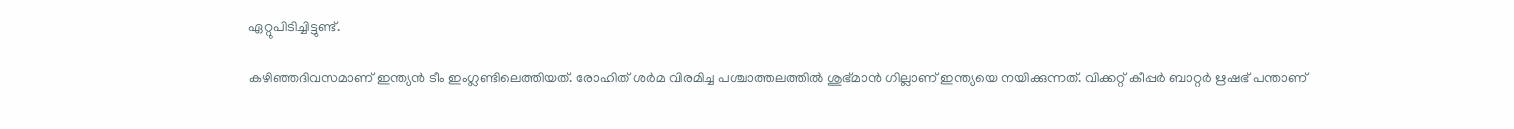ഏറ്റുപിടിച്ചിട്ടുണ്ട്‌.

കഴിഞ്ഞദിവസമാണ് ഇന്ത്യന്‍ ടീം ഇംഗ്ലണ്ടിലെത്തിയത്. രോഹിത് ശർമ വിരമിച്ച പശ്ചാത്തലത്തിൽ ശുഭ്മാന്‍ ഗില്ലാണ് ഇന്ത്യയെ നയിക്കുന്നത്. വിക്കറ്റ് കീപ്പര്‍ ബാറ്റര്‍ ഋഷഭ് പന്താണ്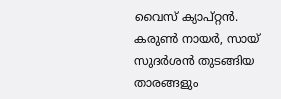വൈസ് ക്യാപ്റ്റൻ. കരുൺ നായർ, സായ് സുദർശൻ തുടങ്ങിയ താരങ്ങളും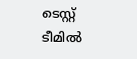ടെസ്റ്റ് ടീമിൽ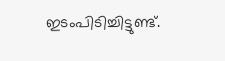ഇടംപിടിച്ചിട്ടുണ്ട്.